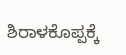ಶಿರಾಳಕೊಪ್ಪಕ್ಕೆ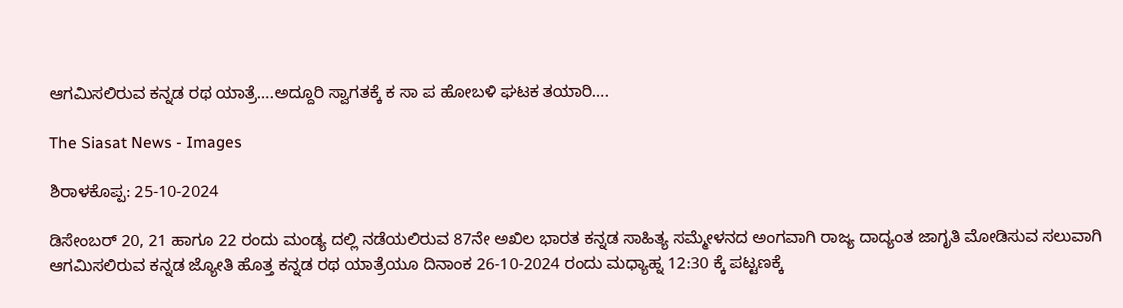ಆಗಮಿಸಲಿರುವ ಕನ್ನಡ ರಥ ಯಾತ್ರೆ….ಅದ್ದೂರಿ ಸ್ವಾಗತಕ್ಕೆ ಕ ಸಾ ಪ ಹೋಬಳಿ ಘಟಕ ತಯಾರಿ….

The Siasat News - Images

ಶಿರಾಳಕೊಪ್ಪ: 25-10-2024

ಡಿಸೇಂಬರ್ 20, 21 ಹಾಗೂ 22 ರಂದು ಮಂಡ್ಯ ದಲ್ಲಿ ನಡೆಯಲಿರುವ 87ನೇ ಅಖಿಲ ಭಾರತ ಕನ್ನಡ ಸಾಹಿತ್ಯ ಸಮ್ಮೇಳನದ ಅಂಗವಾಗಿ ರಾಜ್ಯ ದಾದ್ಯಂತ ಜಾಗೃತಿ ಮೋಡಿಸುವ ಸಲುವಾಗಿ ಆಗಮಿಸಲಿರುವ ಕನ್ನಡ ಜ್ಯೋತಿ ಹೊತ್ತ ಕನ್ನಡ ರಥ ಯಾತ್ರೆಯೂ ದಿನಾಂಕ 26-10-2024 ರಂದು ಮಧ್ಯಾಹ್ನ 12:30 ಕ್ಕೆ ಪಟ್ಟಣಕ್ಕೆ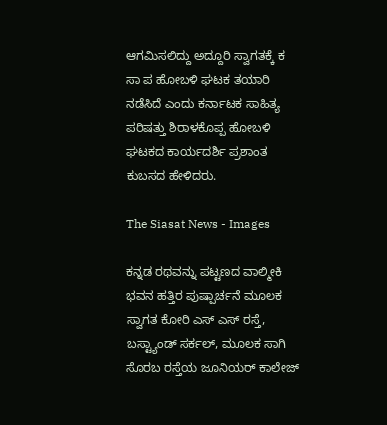ಆಗಮಿಸಲಿದ್ದು ಅದ್ದೂರಿ ಸ್ವಾಗತಕ್ಕೆ ಕ ಸಾ ಪ ಹೋಬಳಿ ಘಟಕ ತಯಾರಿ ನಡೆಸಿದೆ ಎಂದು ಕರ್ನಾಟಕ ಸಾಹಿತ್ಯ ಪರಿಷತ್ತು ಶಿರಾಳಕೊಪ್ಪ ಹೋಬಳಿ ಘಟಕದ ಕಾರ್ಯದರ್ಶಿ ಪ್ರಶಾಂತ ಕುಬಸದ ಹೇಳಿದರು.

The Siasat News - Images

ಕನ್ನಡ ರಥವನ್ನು ಪಟ್ಟಣದ ವಾಲ್ಮೀಕಿ ಭವನ ಹತ್ತಿರ ಪುಷ್ಪಾರ್ಚನೆ ಮೂಲಕ ಸ್ವಾಗತ ಕೋರಿ ಎಸ್ ಎಸ್ ರಸ್ತೆ, ಬಸ್ಟ್ಯಾಂಡ್ ಸರ್ಕಲ್, ಮೂಲಕ ಸಾಗಿ ಸೊರಬ ರಸ್ತೆಯ ಜೂನಿಯರ್ ಕಾಲೇಜ್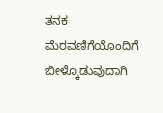ತನಕ ಮೆರವಣಿಗೆಯೊಂದಿಗೆ ಬೀಳ್ಕೊಡುವುದಾಗಿ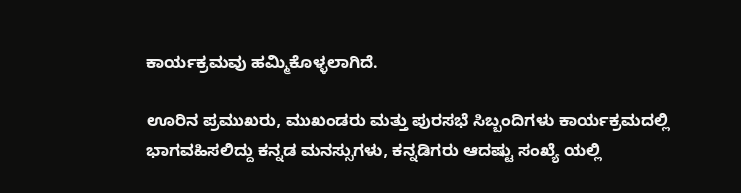ಕಾರ್ಯಕ್ರಮವು ಹಮ್ಮಿಕೊಳ್ಳಲಾಗಿದೆ.

ಊರಿನ ಪ್ರಮುಖರು, ಮುಖಂಡರು ಮತ್ತು ಪುರಸಭೆ ಸಿಬ್ಬಂದಿಗಳು ಕಾರ್ಯಕ್ರಮದಲ್ಲಿ ಭಾಗವಹಿಸಲಿದ್ದು ಕನ್ನಡ ಮನಸ್ಸುಗಳು, ಕನ್ನಡಿಗರು ಆದಷ್ಟು ಸಂಖ್ಯೆ ಯಲ್ಲಿ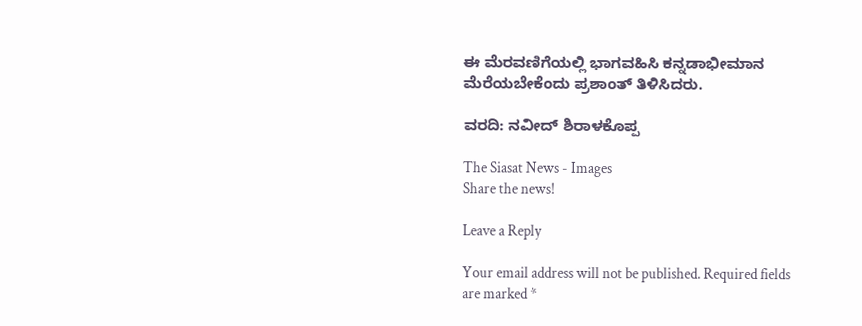ಈ ಮೆರವಣಿಗೆಯಲ್ಲಿ ಭಾಗವಹಿಸಿ ಕನ್ನಡಾಭೀಮಾನ ಮೆರೆಯಬೇಕೆಂದು ಪ್ರಶಾಂತ್ ತಿಳಿಸಿದರು.

ವರದಿ: ನವೀದ್ ಶಿರಾಳಕೊಪ್ಪ

The Siasat News - Images
Share the news!

Leave a Reply

Your email address will not be published. Required fields are marked *